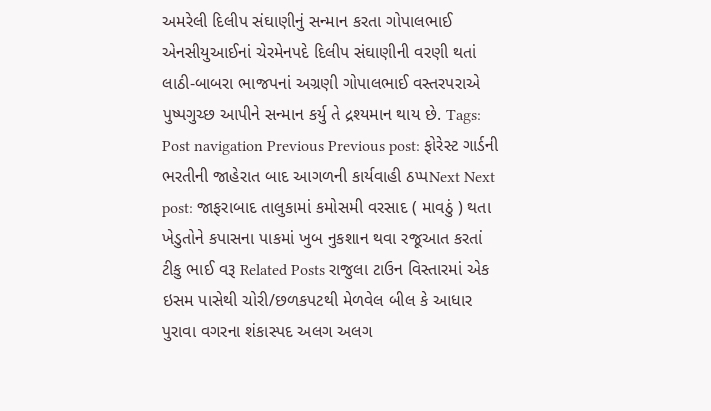અમરેલી દિલીપ સંઘાણીનું સન્માન કરતા ગોપાલભાઈ એનસીયુઆઈનાં ચેરમેનપદે દિલીપ સંઘાણીની વરણી થતાં લાઠી-બાબરા ભાજપનાં અગ્રણી ગોપાલભાઈ વસ્તરપરાએ પુષ્પગુચ્છ આપીને સન્માન કર્યુ તે દ્રશ્યમાન થાય છે. Tags: Post navigation Previous Previous post: ફોરેસ્ટ ગાર્ડની ભરતીની જાહેરાત બાદ આગળની કાર્યવાહી ઠપ્પNext Next post: જાફરાબાદ તાલુકામાં કમોસમી વરસાદ ( માવઠું ) થતા ખેડુતોને કપાસના પાકમાં ખુબ નુકશાન થવા રજૂઆત કરતાં ટીકુ ભાઈ વરૂ Related Posts રાજુલા ટાઉન વિસ્તારમાં એક ઇસમ પાસેથી ચોરી/છળકપટથી મેળવેલ બીલ કે આધાર પુરાવા વગરના શંકાસ્પદ અલગ અલગ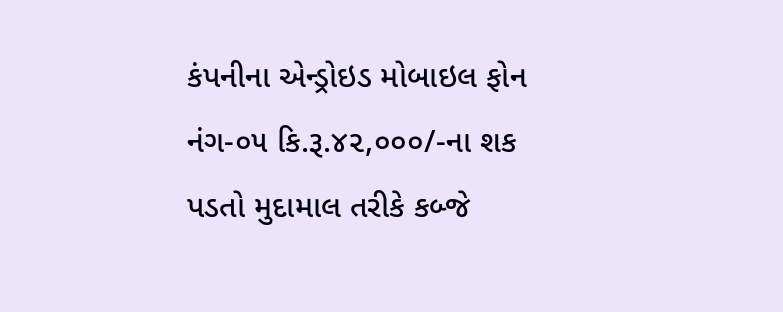કંપનીના એન્ડ્રોઇડ મોબાઇલ ફોન નંગ-૦૫ કિ.રૂ.૪૨,૦૦૦/-ના શક પડતો મુદામાલ તરીકે કબ્જે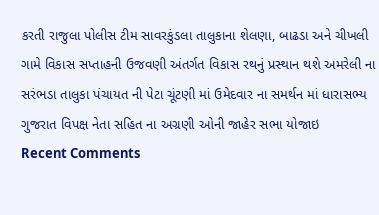કરતી રાજુલા પોલીસ ટીમ સાવરકુંડલા તાલુકાના શેલણા, બાઢડા અને ચીખલી ગામે વિકાસ સપ્તાહની ઉજવણી અંતર્ગત વિકાસ રથનું પ્રસ્થાન થશે અમરેલી ના સરંભડા તાલુકા પંચાયત ની પેટા ચૂંટણી માં ઉમેદવાર ના સમર્થન માં ધારાસભ્ય ગુજરાત વિપક્ષ નેતા સહિત ના અગ્રણી ઓની જાહેર સભા યોજાઇ
Recent Comments